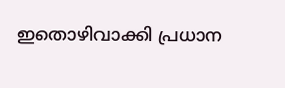ഇതൊഴിവാക്കി പ്രധാന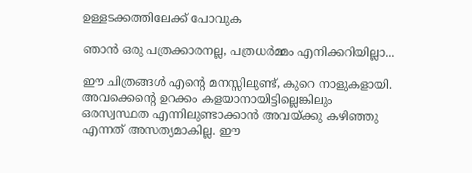ഉള്ളടക്കത്തിലേക്ക് പോവുക

ഞാന്‍‌ ഒരു പത്രക്കാരനല്ല, പത്രധര്‍‌മ്മം എനിക്കറിയില്ലാ...

ഈ ചിത്രങ്ങള്‍ എന്റെ മനസ്സിലുണ്ട്, കുറെ നാളുകളായി. അവക്കെന്റെ ഉറക്കം കളയാനായിട്ടില്ലെങ്കിലും ഒരസ്വസ്ഥത എന്നിലുണ്ടാക്കാന്‍ അവയ്ക്കു കഴിഞ്ഞു എന്നത് അസത്യമാകില്ല. ഈ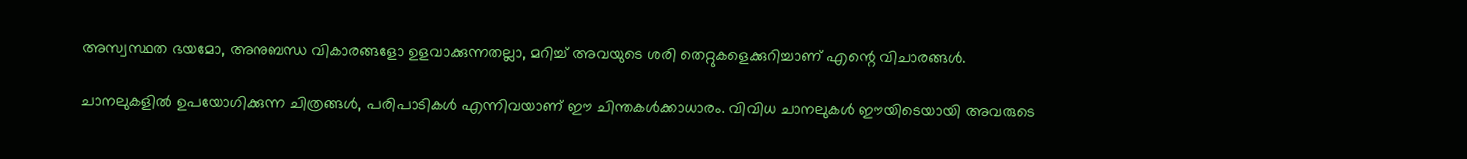അസ്വസ്ഥത ഭയമോ, അനുബന്ധ വികാരങ്ങളോ ഉളവാക്കുന്നതല്ലാ, മറിച്ച്‍ അവയുടെ ശരി തെറ്റുകളെക്കുറിച്ചാണ് എന്റെ വിചാരങ്ങള്‍.

ചാനലുകളില്‍ ഉപയോഗിക്കുന്ന ചിത്രങ്ങള്‍, പരിപാടികള്‍ എന്നിവയാണ് ഈ ചിന്തകള്‍ക്കാധാരം. വിവിധ ചാനലുകള്‍ ഈയിടെയായി അവരുടെ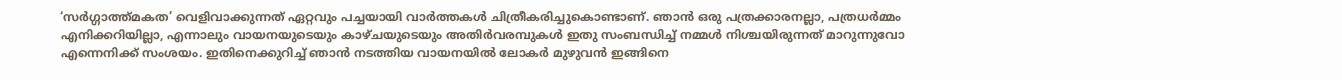‘സര്‍ഗ്ഗാത്ത്മകത’ വെളിവാക്കുന്നത് ഏറ്റവും പച്ചയായി വാര്‍ത്തകള്‍ ചിത്രീകരിച്ചുകൊണ്ടാണ്. ഞാന്‍ ഒരു പത്രക്കാരനല്ലാ, പത്രധര്‍മ്മം എനിക്കറിയില്ലാ, എന്നാലും വായനയുടെയും കാഴ്ചയുടെയും അതിര്‍വരമ്പുകള്‍ ഇതു സംബന്ധിച്ച് നമ്മള്‍ നിശ്ചയിരുന്നത് മാറുന്നുവോ എന്നെനിക്ക് സംശയം. ഇതിനെക്കുറിച്ച് ഞാന്‍ നടത്തിയ വായനയില്‍ ലോകര്‍ മുഴുവന്‍ ഇങ്ങിനെ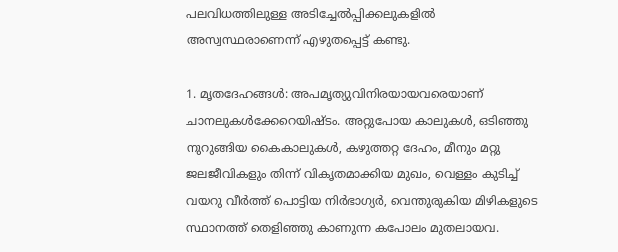പലവിധത്തിലുള്ള അടിച്ചേല്‍പ്പിക്കലുകളില്‍ അസ്വസ്ഥരാണെന്ന് എഴുതപ്പെട്ട് കണ്ടു.

1. മൃതദേഹങ്ങള്‍: അപമൃത്യുവിനിരയായവരെയാണ് ചാനലുകള്‍ക്കേറെയിഷ്ടം. അറ്റുപോയ കാലുകള്‍, ഒടിഞ്ഞു നുറുങ്ങിയ കൈകാലുകള്‍, കഴുത്തറ്റ ദേഹം, മീനും മറ്റു ജലജീവികളും തിന്ന് വികൃതമാക്കിയ മുഖം, വെള്ളം കുടിച്ച് വയറു വീര്‍ത്ത് പൊട്ടിയ നിര്‍ഭാഗ്യര്‍, വെന്തുരുകിയ മിഴികളുടെ സ്ഥാനത്ത് തെളിഞ്ഞു കാണുന്ന കപോലം മുതലായവ.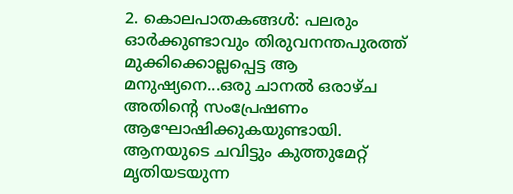2. കൊലപാതകങ്ങള്‍: പലരും ഓര്‍ക്കുണ്ടാവും തിരുവനന്തപുരത്ത് മുക്കിക്കൊല്ലപ്പെട്ട ആ മനുഷ്യനെ...ഒരു ചാനല്‍ ഒരാഴ്ച അതിന്റെ സം‌പ്രേഷണം ആഘോഷിക്കുകയുണ്ടായി. ആനയുടെ ചവിട്ടും കുത്തുമേറ്റ് മൃതിയടയുന്ന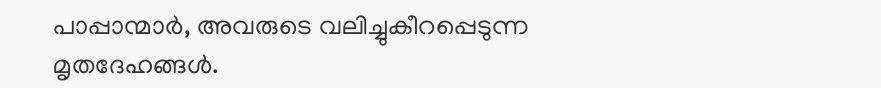പാപ്പാന്മാര്‍, അവരുടെ വലിച്ചുകീറപ്പെടുന്ന മൃതദേഹങ്ങള്‍.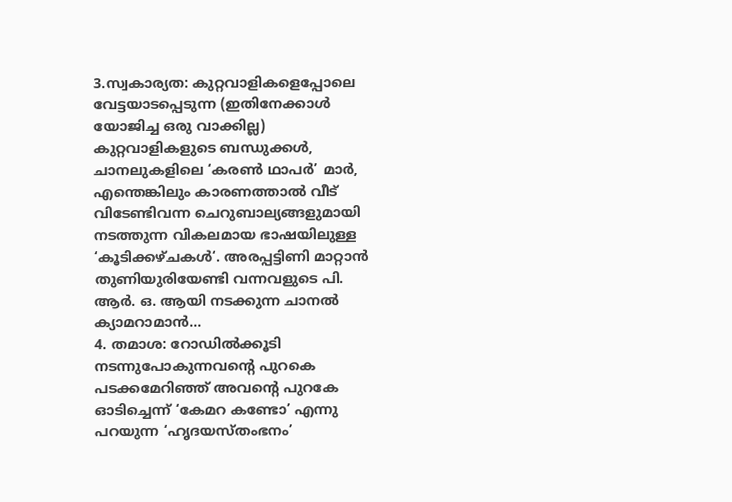3.സ്വകാര്യത: കുറ്റവാളികളെപ്പോലെ വേട്ടയാടപ്പെടുന്ന (ഇതിനേക്കാള്‍ യോജിച്ച ഒരു വാക്കില്ല) കുറ്റവാളികളുടെ ബന്ധുക്കള്‍, ചാനലുകളിലെ ‘കരണ്‍ ഥാപര്‍’ മാര്‍, എന്തെങ്കിലും കാരണത്താല്‍ വീട് വിടേണ്ടിവന്ന ചെറുബാല്യങ്ങളുമായി നടത്തുന്ന വികലമായ ഭാഷയിലുള്ള ‘കൂടിക്കഴ്ചകള്‍‘. അരപ്പട്ടിണി മാറ്റാന്‍ തുണിയുരിയേണ്ടി വന്നവളുടെ പി. ആര്‍. ഒ. ആയി നടക്കുന്ന ചാനല്‍ ക്യാമറാമാന്‍...
4. തമാശ: റോഡില്‍ക്കൂടി നടന്നുപോകുന്നവന്റെ പുറകെ പടക്കമേറിഞ്ഞ് അവന്റെ പുറകേ ഓടിച്ചെന്ന് ‘കേമറ കണ്ടോ’ എന്നു പറയുന്ന ‘ഹൃദയസ്തംഭനം’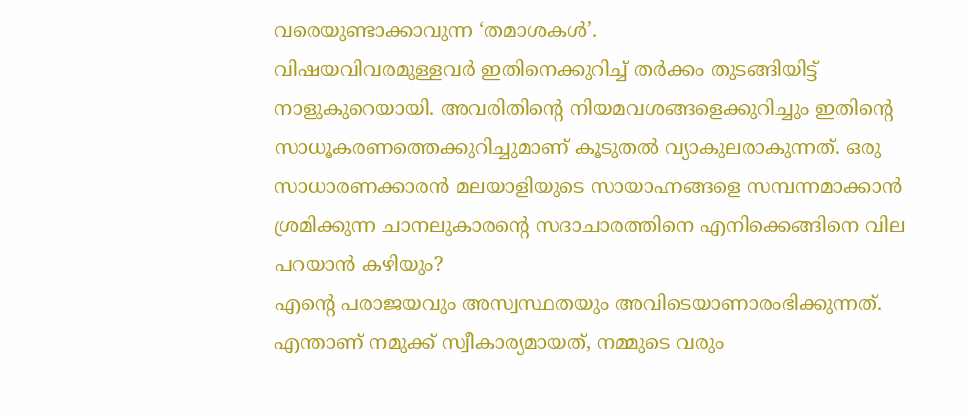വരെയുണ്ടാക്കാവുന്ന ‘തമാശകള്‍’.
വിഷയവിവരമുള്ളവര്‍ ഇതിനെക്കുറിച്ച് തര്‍ക്കം തുടങ്ങിയിട്ട് നാളുകുറെയായി. അവരിതിന്റെ നിയമവശങ്ങളെക്കുറിച്ചും ഇതിന്റെ സാധൂകരണത്തെക്കുറിച്ചുമാണ് കൂടുതല്‍ വ്യാകുലരാകുന്നത്. ഒരു സാധാരണക്കാരന്‍ മലയാളിയുടെ സായാഹ്നങ്ങളെ സമ്പന്നമാക്കാന്‍ ശ്രമിക്കുന്ന ചാനലുകാരന്റെ സദാചാരത്തിനെ എനിക്കെങ്ങിനെ വില പറയാന്‍ കഴിയും?
എന്റെ പരാജയവും അസ്വസ്ഥതയും അവിടെയാണാരംഭിക്കുന്നത്.
എന്താണ് നമുക്ക് സ്വീകാര്യമായത്, നമ്മുടെ വരും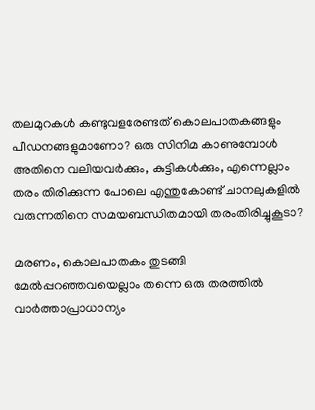തലമുറകള്‍‍ കണ്ടുവളരേണ്ടത് കൊലപാതകങ്ങളും പീഡനങ്ങളുമാണോ? ഒരു സിനിമ കാണുമ്പോള്‍ അതിനെ വലിയവര്‍ക്കും, കുട്ടികള്‍ക്കും, എന്നെല്ലാം തരം തിരിക്കുന്ന പോലെ എന്തുകോണ്ട് ചാനലുകളില്‍ വരുന്നതിനെ സമയബന്ധിതമായി തരംതിരിച്ചുകൂടാ?

മരണം, കൊലപാതകം തുടങ്ങി മേല്‍പ്പറഞ്ഞവയെല്ലാം തന്നെ ഒരു തരത്തില്‍ വാര്‍ത്താപ്രാധാന്യം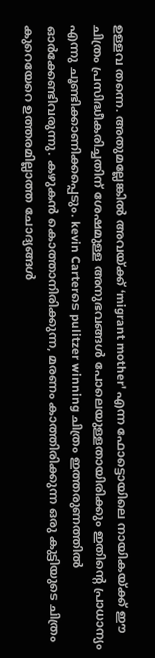ഉള്ളവ തന്നെ. അതുമല്ലേങ്കില്‍ അവയ്ക്ക് ‘migrant mother' എന്ന ഫോട്ടൊയിലെ നായികയ്ക്ക് ഈ ചിത്രം പ്രസിദ്ധീകരിച്ചതിന് ശേഷമുള്ള അനുഭവങ്ങള്‍ പോലെയുള്ളതായിരിക്കും ഇതിന്റെ പ്രാധാന്യം എന്നു ചൂണ്ടിക്കാണിക്കപ്പെടും. kevin Carterടെ pulitzer winning ചിത്രം ഇത്തരുണത്തില്‍ ഓര്‍ക്കേണ്ടിവരുന്നു. കഴുകന്‍ കൊത്താനിരിക്കുന്ന, മരണം കാത്തിരിക്കുന്ന ഒരു കുട്ടിയുടെ ചിത്രം കുറെയേറെ ഉത്തരമില്ലാത്ത ചോദ്യങ്ങള്‍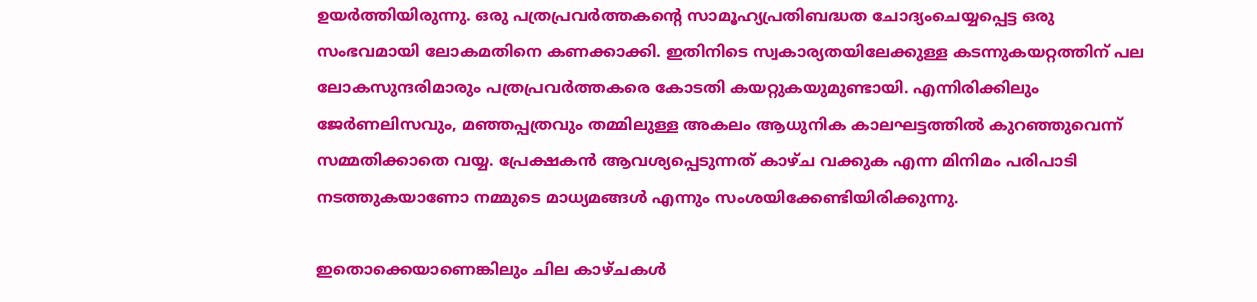ഉയര്‍ത്തിയിരുന്നു. ഒരു പത്രപ്രവര്‍ത്തകന്റെ സാമൂഹ്യപ്രതിബദ്ധത ചോദ്യംചെയ്യപ്പെട്ട ഒരു സംഭവമായി ലോകമതിനെ കണക്കാക്കി. ഇതിനിടെ സ്വകാര്യതയിലേക്കുള്ള കടന്നുകയറ്റത്തിന് പല ലോകസുന്ദരിമാരും പത്രപ്രവര്‍ത്തകരെ കോടതി കയറ്റുകയുമുണ്ടായി. എന്നിരിക്കിലും ജേര്‍ണലിസവും, മഞ്ഞപ്പത്രവും തമ്മിലുള്ള അകലം ആധുനിക കാലഘട്ടത്തില്‍ കുറഞ്ഞുവെന്ന് സമ്മതിക്കാതെ വയ്യ. പ്രേക്ഷകന്‍ ആവശ്യപ്പെടുന്നത് കാഴ്ച വക്കുക എന്ന മിനിമം പരിപാടി നടത്തുകയാണോ നമ്മുടെ മാധ്യമങ്ങള്‍ എന്നും സംശയിക്കേണ്ടിയിരിക്കുന്നു.

ഇതൊക്കെയാണെങ്കിലും ചില കാഴ്ചകള്‍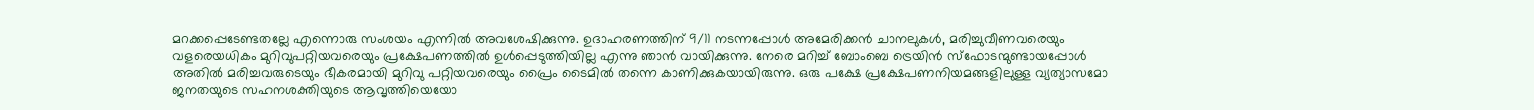മറക്കപ്പെടേണ്ടതല്ലേ എന്നൊരു സംശയം എന്നില്‍ അവശേഷിക്കുന്നു. ഉദാഹരണത്തിന് 9/11 നടന്നപ്പോള്‍ അമേരിക്കന്‍ ചാനലുകള്‍, മരിച്ചുവീണവരെയും വളരെയധികം മുറിവുപറ്റിയവരെയും പ്രക്ഷേപണത്തില്‍ ഉള്‍പ്പെടുത്തിയില്ല എന്നു ഞാന്‍ വായിക്കുന്നു. നേരെ മറിച്ച് ബോംബെ ട്രെയിന്‍ സ്ഫോടന്മുണ്ടായപ്പോള്‍ അതില്‍ മരിച്ചവരുടെയും ഭീകരമായി മുറിവു പറ്റിയവരെയും പ്രൈം ടൈമില്‍ തന്നെ കാണിക്കുകയായിരുന്നു. ഒരു പക്ഷേ പ്രക്ഷേപണനിയമങ്ങളിലുള്ള വ്യത്യാസമോ ജനതയുടെ സഹനശക്തിയുടെ ആവൃത്തിയെയോ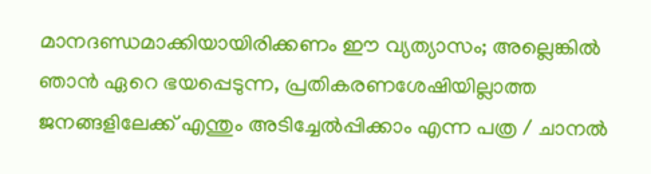മാനദണ്ഡമാക്കിയായിരിക്കണം ഈ വ്യത്യാസം; അല്ലെങ്കില്‍ ഞാന്‍ ഏറെ ഭയപ്പെടുന്ന, പ്രതികരണശേഷിയില്ലാത്ത ജനങ്ങളിലേക്ക് എന്തും അടിച്ചേല്‍പ്പിക്കാം എന്ന പത്ര / ചാനല്‍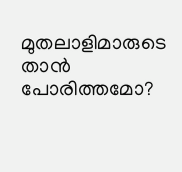മുതലാളിമാരുടെ താന്‍ പോരിത്തമോ?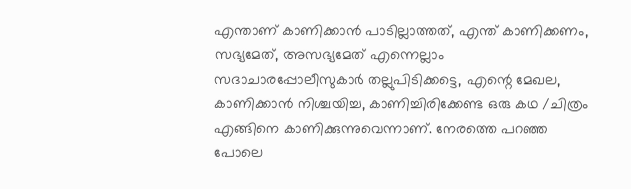എന്താണ് കാണിക്കാന്‍ പാടില്ലാത്തത്, എന്ത് കാണിക്കണം, സഭ്യമേത്, അസഭ്യമേത് എന്നെല്ലാം സദാചാരപ്പോലീസുകാര്‍ തല്ലുപിടിക്കട്ടെ, എന്റെ മേഖല, കാണിക്കാന്‍ നിശ്ചയിച്ച, കാണിച്ചിരിക്കേണ്ട ഒരു കഥ /ചിത്രം എങ്ങിനെ കാണിക്കുന്നുവെന്നാണ്. നേരത്തെ പറഞ്ഞ പോലെ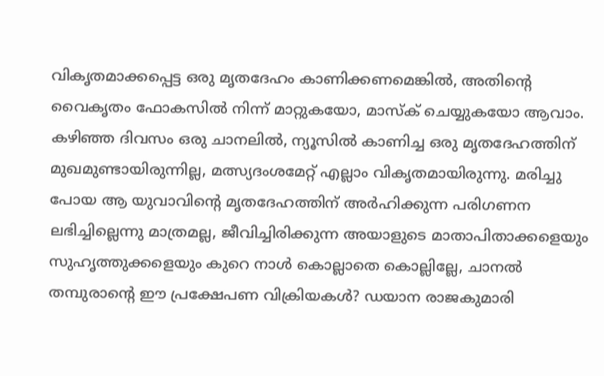വികൃതമാക്കപ്പെട്ട ഒരു മൃതദേഹം കാണിക്കണമെങ്കില്‍, അതിന്റെ വൈകൃതം ഫോകസില്‍ നിന്ന് മാറ്റുകയോ, മാസ്ക് ചെയ്യുകയോ ആവാം. കഴിഞ്ഞ ദിവസം ഒരു ചാനലില്‍, ന്യൂസില്‍‍ കാണിച്ച ഒരു മൃതദേഹത്തിന് മുഖമുണ്ടായിരുന്നില്ല, മത്സ്യദംശമേറ്റ് എല്ലാം വികൃതമായിരുന്നു. മരിച്ചു പോയ ആ യുവാവിന്റെ മൃതദേഹത്തിന് അര്‍ഹിക്കുന്ന പരിഗണന ലഭിച്ചില്ലെന്നു മാത്രമല്ല, ജീവിച്ചിരിക്കുന്ന അയാളുടെ മാതാപിതാക്കളെയും സുഹൃത്തുക്കളെയും കുറെ നാള്‍ കൊല്ലാതെ കൊല്ലില്ലേ, ചാനല്‍ തമ്പുരാന്റെ ഈ പ്രക്ഷേപണ വിക്രിയകള്‍? ഡയാന രാജകുമാരി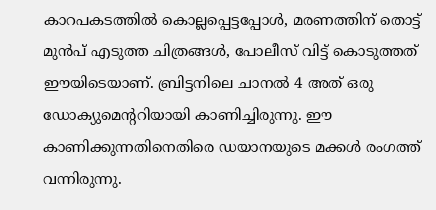കാറപകടത്തില്‍ കൊല്ലപ്പെട്ടപ്പോള്‍, മരണത്തിന് തൊട്ട് മുന്‍പ് എടുത്ത ചിത്രങ്ങള്‍, പോലീസ് വിട്ട് കൊടുത്തത് ഈയിടെയാണ്. ബ്രിട്ടനിലെ ചാനല്‍ 4 അത് ഒരു ഡോക്യുമെന്ററിയായി കാണിച്ചിരുന്നു. ഈ കാണിക്കുന്നതിനെതിരെ ഡയാനയുടെ മക്കള്‍ രംഗത്ത് വന്നിരുന്നു.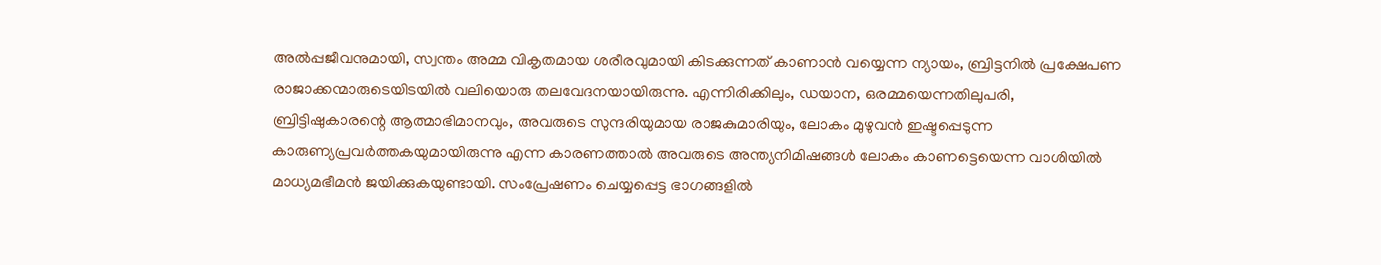അല്‍പ്പജീവനുമായി, സ്വന്തം അമ്മ വികൃതമായ ശരീരവുമായി കിടക്കുന്നത് കാണാന്‍ വയ്യെന്ന ന്യായം, ബ്രിട്ടനില്‍ പ്രക്ഷേപണ രാജാക്കന്മാരുടെയിടയില്‍ വലിയൊരു തലവേദനയായിരുന്നു. എന്നിരിക്കിലും, ഡയാന, ഒരമ്മയെന്നതിലുപരി, ബ്രിട്ടിഷുകാരന്റെ ആത്മാഭിമാനവും, അവരുടെ സുന്ദരിയുമായ രാജകുമാരിയും, ലോകം മുഴുവന്‍ ഇഷ്ടപ്പെടുന്ന കാരുണ്യപ്രവര്‍ത്തകയുമായിരുന്നു എന്ന കാരണത്താല്‍ അവരുടെ അന്ത്യനിമിഷങ്ങള്‍ ലോകം കാണട്ടെയെന്ന വാശിയില്‍ മാധ്യമഭീമന്‍ ജയിക്കുകയുണ്ടായി. സം‌പ്രേഷണം ചെയ്യപ്പെട്ട ഭാഗങ്ങളില്‍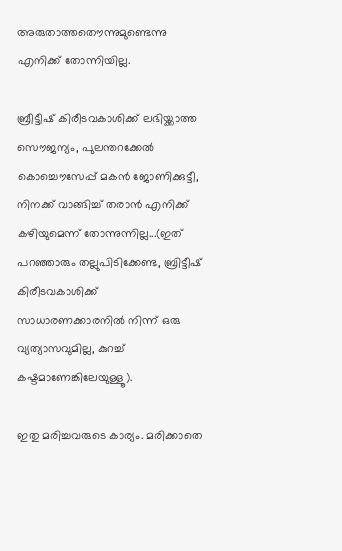അരുതാത്തതൌന്നുമുണ്ടെന്നു എനിക്ക് തോന്നിയില്ല.

ബ്രീട്ടീഷ് കിരീടവകാശിക്ക് ലഭിയ്ക്കാത്ത സൌജന്യം, പുലന്തറക്കേല്‍ കൊച്ചൌസേപ്പ് മകന്‍ ജോണിക്കുട്ടീ, നിനക്ക് വാങ്ങിച്ച് തരാന്‍ എനിക്ക് കഴിയുമെന്ന് തോന്നുന്നില്ല...(ഇത് പറഞ്ഞാരും തല്ലുപിടിക്കേണ്ട, ബ്രിട്ടീഷ് കിരീടവകാശിക്ക് സാധാരണക്കാരനില്‍ നിന്ന് ഒരു വ്യത്യാസവുമില്ല, കുറച്ച് കഷ്ടമാണേങ്കിലേയുള്ളൂ).

ഇതു മരിച്ചവരുടെ കാര്യം. മരിക്കാതെ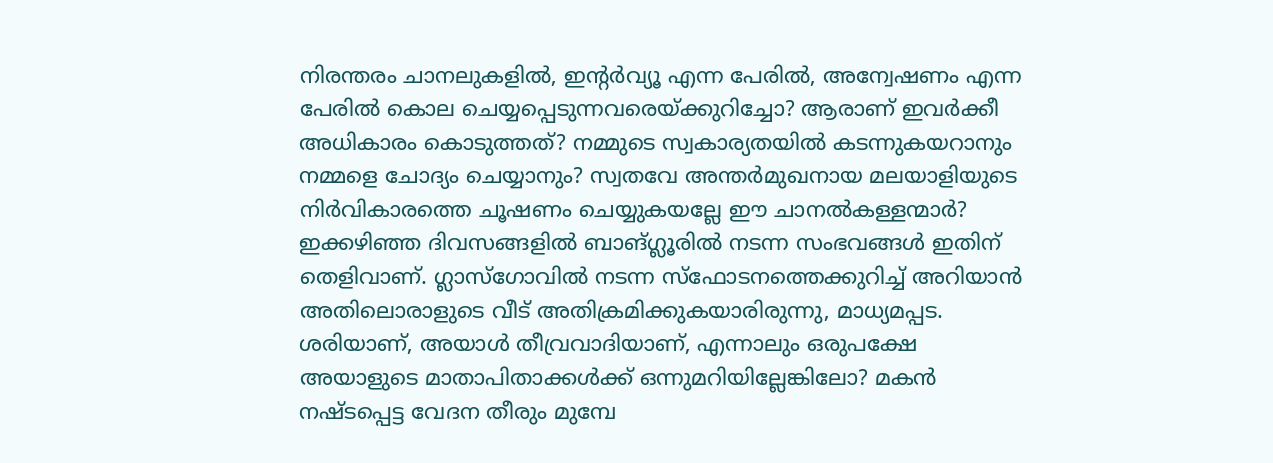നിരന്തരം ചാനലുകളില്‍, ഇന്റര്‍വ്യൂ എന്ന പേരില്‍, അന്വേഷണം എന്ന പേരില്‍ കൊല ചെയ്യപ്പെടുന്നവരെയ്ക്കുറിച്ചോ? ആരാണ് ഇവര്‍ക്കീ അധികാരം ‍കൊടുത്തത്? നമ്മുടെ സ്വകാര്യതയില്‍ കടന്നുകയറാനും നമ്മളെ ചോദ്യം ചെയ്യാനും? സ്വതവേ അന്തര്‍മുഖനായ മലയാളിയുടെ നിര്‍വികാരത്തെ ചൂഷണം ചെയ്യുകയല്ലേ ഈ ചാനല്‍കള്ളന്മാര്‍? ഇക്കഴിഞ്ഞ ദിവസങ്ങളില്‍ ബാങ്ഗ്ലൂരില്‍ നടന്ന സംഭവങ്ങള്‍ ഇതിന് തെളിവാണ്. ഗ്ലാസ്ഗോ‍വില്‍ നടന്ന സ്ഫോടനത്തെക്കുറിച്ച് അറിയാന്‍ അതിലൊരാളുടെ വീട് അതിക്രമിക്കുകയാരിരുന്നു, മാധ്യമപ്പട. ശരിയാണ്, അയാള്‍ തീവ്രവാദിയാണ്, എന്നാലും ഒരുപക്ഷേ അയാളുടെ മാതാപിതാക്കള്‍ക്ക് ഒന്നുമറിയില്ലേങ്കിലോ? മകന്‍ നഷ്ടപ്പെട്ട വേദന തീരും മുമ്പേ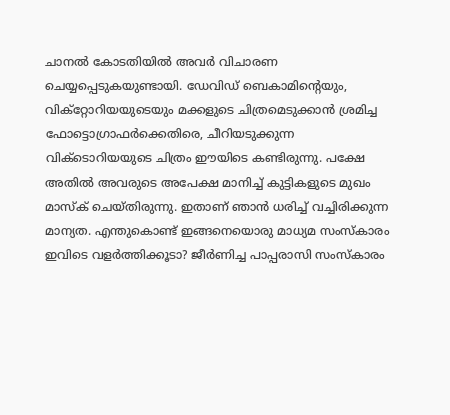ചാനല്‍ കോടതിയില്‍ അവര്‍ വിചാരണ ചെയ്യപ്പെടുകയുണ്ടാ‍യി. ഡേവിഡ് ബെകാമിന്റെയും, വിക്റ്റോറിയയുടെയും മക്കളുടെ ചിത്രമെടുക്കാന്‍ ശ്രമിച്ച ഫോട്ടൊഗ്രാഫര്‍ക്കെതിരെ, ചീറിയടുക്കുന്ന വിക്ടൊറിയയുടെ ചിത്രം ഈയിടെ കണ്ടിരുന്നു. പക്ഷേ അതില്‍ അവരുടെ അപേക്ഷ മാനിച്ച് കുട്ടികളുടെ മുഖം മാസ്ക് ചെയ്തിരുന്നു. ഇതാണ് ഞാന്‍ ധരിച്ച് വച്ചിരിക്കുന്ന മാന്യത. എന്തുകൊണ്ട് ഇങ്ങനെയൊരു മാധ്യമ സംസ്കാരം ഇവിടെ വളര്‍ത്തിക്കൂടാ? ജീര്‍ണിച്ച പാപ്പരാസി സംസ്കാരം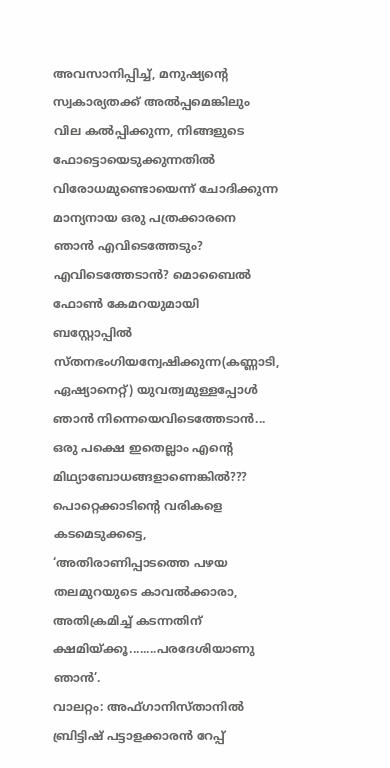അവസാനിപ്പിച്ച്, മനുഷ്യന്റെ സ്വകാര്യതക്ക് അല്‍പ്പമെങ്കിലും വില കല്‍പ്പിക്കുന്ന, നിങ്ങളുടെ ഫോട്ടൊയെടുക്കുന്നതില്‍ വിരോധമുണ്ടൊയെന്ന് ചോദിക്കുന്ന മാന്യനായ ഒരു പത്രക്കാരനെ ഞാന്‍ എവിടെത്തേടും? എവിടെത്തേടാന്‍? മൊബൈല്‍ ഫോണ്‍ കേമറയുമായി ബസ്റ്റോപ്പില്‍ സ്തനഭംഗിയന്വേഷിക്കുന്ന(കണ്ണാടി, ഏഷ്യാനെറ്റ്) യുവത്വമുള്ളപ്പോള്‍ ഞാന്‍ നിന്നെയെവിടെത്തേടാന്‍...
ഒരു പക്ഷെ ഇതെല്ലാം എന്റെ മിഥ്യാബോധങ്ങളാണെങ്കില്‍???
പൊറ്റെക്കാടിന്റെ വരികളെ കടമെടുക്കട്ടെ, ‘അതിരാണിപ്പാടത്തെ പഴയ തലമുറയുടെ കാവല്‍ക്കാരാ, അതിക്രമിച്ച് കടന്നതിന് ക്ഷമിയ്ക്കൂ........പരദേശിയാണു ഞാന്‍’.
വാ‍ലറ്റം: അഫ്ഗാനിസ്താനില്‍ ബ്രിട്ടിഷ് പട്ടാളക്കാരന്‍ റേപ്പ്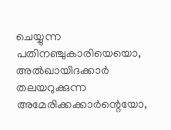ചെയ്യുന്ന പതിനഞ്ചുകാരിയെയൊ, അല്‍ഖായിദക്കാര്‍ തലയറുക്കുന്ന അമേരിക്കക്കാര്‍ന്റെയോ,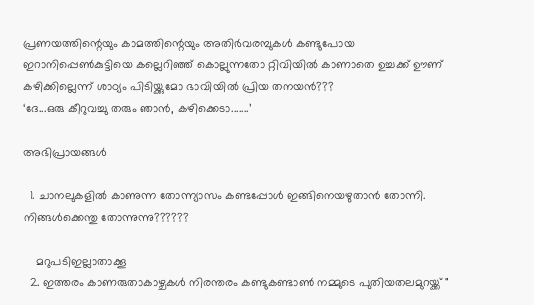പ്രണയത്തിന്റെയും കാമത്തിന്റെയും അതിര്‍വരമ്പുകള്‍ കണ്ടുപോയ ഇറാനിപ്പെണ്‍കുട്ടിയെ കല്ലെറിഞ്ഞ് കൊല്ലുന്നതോ റ്റിവിയില്‍ കാണാതെ ഉച്ചക്ക് ഊണ് കഴിക്കില്ലെന്ന് ശാഠ്യം പിടിയ്ക്കുമോ ഭാവിയില്‍ പ്രിയ തനയന്‍???
‘ദേ...ഒരു കീറുവച്ചു തരും ഞാന്‍, കഴിക്കെടാ‍.......’

അഭിപ്രായങ്ങള്‍

  1. ചാനലുകളില്‍ കാണുന്ന തോന്ന്യാസം കണ്ടപ്പോള്‍ ഇങ്ങിനെയഴുതാന്‍ തോന്നി. നിങ്ങള്‍ക്കെന്തു തോന്നുന്നു??????

    മറുപടിഇല്ലാതാക്കൂ
  2. ഇത്തരം കാണരുതാകാഴ്ചകള്‍ നിരന്തരം കണ്ടുകണ്ടാണ്‍ നമ്മുടെ പുതിയതലമുറയ്ക്ക് "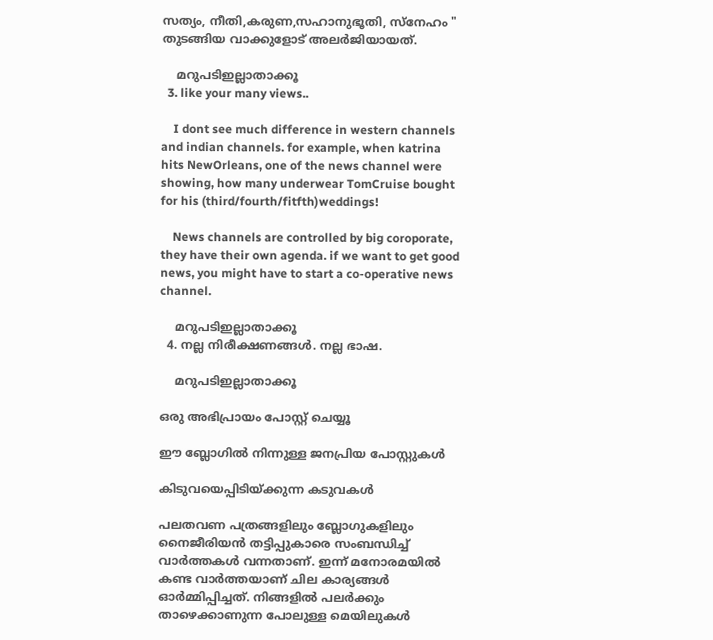സത്യം, നീതി,കരുണ,സഹാനുഭൂതി, സ്നേഹം " തുടങ്ങിയ വാക്കുളോട് അലര്‍ജിയായത്.

    മറുപടിഇല്ലാതാക്കൂ
  3. like your many views..

    I dont see much difference in western channels and indian channels. for example, when katrina hits NewOrleans, one of the news channel were showing, how many underwear TomCruise bought for his (third/fourth/fitfth)weddings!

    News channels are controlled by big coroporate, they have their own agenda. if we want to get good news, you might have to start a co-operative news channel.

    മറുപടിഇല്ലാതാക്കൂ
  4. നല്ല നിരീക്ഷണങ്ങള്‍. നല്ല ഭാഷ.

    മറുപടിഇല്ലാതാക്കൂ

ഒരു അഭിപ്രായം പോസ്റ്റ് ചെയ്യൂ

ഈ ബ്ലോഗിൽ നിന്നുള്ള ജനപ്രിയ പോസ്റ്റുകള്‍‌

കിടുവയെപ്പിടിയ്ക്കുന്ന കടുവകള്‍

പലതവണ പത്രങ്ങളിലും ബ്ലോഗുകളിലും നൈജീരിയന്‍ തട്ടിപ്പുകാരെ സംബന്ധിച്ച് വാര്‍ത്തകള്‍ വന്നതാണ്. ഇന്ന് മനോരമയില്‍ കണ്ട വാര്‍ത്തയാണ് ചില കാര്യങ്ങള്‍ ഓര്‍മ്മിപ്പിച്ചത്. നിങ്ങളില്‍ പലര്‍ക്കും താഴെക്കാണുന്ന പോലുള്ള മെയിലുകള്‍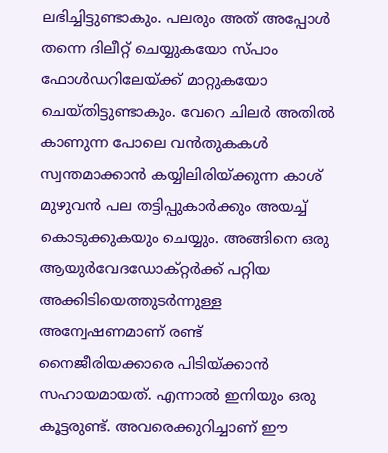ലഭിച്ചിട്ടുണ്ടാകും. പലരും അത് അപ്പോള്‍ തന്നെ ദിലീറ്റ് ചെയ്യുകയോ സ്പാം ഫോള്‍ഡറിലേയ്ക്ക് മാറ്റുകയോ ചെയ്തിട്ടുണ്ടാകും. വേറെ ചിലര്‍ അതില്‍ കാണുന്ന പോലെ വന്‍‌തുകകള്‍ സ്വന്തമാക്കാന്‍ കയ്യിലിരിയ്ക്കുന്ന കാശ് മുഴുവന്‍ പല തട്ടിപ്പുകാര്‍ക്കും അയച്ച് കൊടുക്കുകയും ചെയ്യും. അങ്ങിനെ ഒരു ആയുര്‍വേദഡോക്റ്റര്‍ക്ക് പറ്റിയ അക്കിടിയെത്തുടര്‍ന്നുള്ള അന്വേഷണമാണ് രണ്ട് നൈജീരിയക്കാരെ പിടിയ്ക്കാന്‍ സഹായമായത്. എന്നാല്‍ ഇനിയും ഒരു കൂട്ടരുണ്ട്. അവരെക്കുറിച്ചാണ് ഈ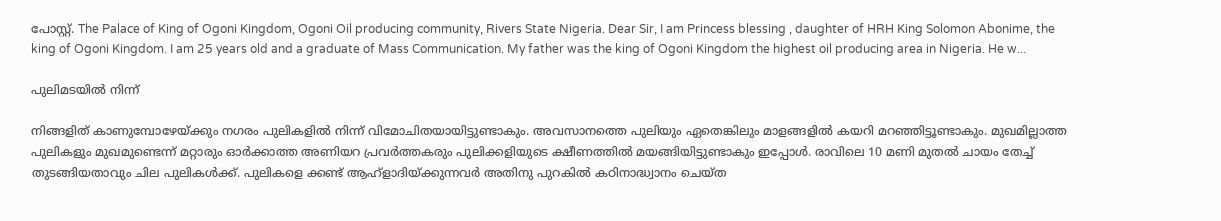പോസ്റ്റ്. The Palace of King of Ogoni Kingdom, Ogoni Oil producing community, Rivers State Nigeria. Dear Sir, I am Princess blessing , daughter of HRH King Solomon Abonime, the king of Ogoni Kingdom. I am 25 years old and a graduate of Mass Communication. My father was the king of Ogoni Kingdom the highest oil producing area in Nigeria. He w...

പുലിമടയിൽ നിന്ന്

നിങ്ങളിത് കാണുമ്പോഴേയ്ക്കും നഗരം പുലികളിൽ നിന്ന് വിമോചിതയായിട്ടുണ്ടാകും. അവസാനത്തെ പുലിയും ഏതെങ്കിലും മാളങ്ങളിൽ കയറി മറഞ്ഞിട്ടൂണ്ടാകും. മുഖമില്ലാത്ത പുലികളും മുഖമുണ്ടെന്ന് മറ്റാരും ഓർക്കാത്ത അണിയറ പ്രവർത്തകരും പുലിക്കളിയുടെ ക്ഷീണത്തിൽ മയങ്ങിയിട്ടുണ്ടാകും ഇപ്പോൾ. രാവിലെ 10 മണി മുതൽ ചായം തേച്ച് തുടങ്ങിയതാവും ചില പുലികൾക്ക്. പുലികളെ ക്കണ്ട് ആഹ്ളാദിയ്ക്കുന്നവർ അതിനു പുറകിൽ കഠിനാദ്ധ്വാനം ചെയ്ത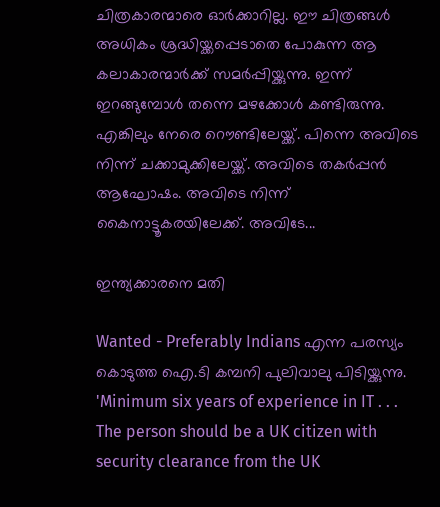ചിത്രകാരന്മാരെ ഓർക്കാറില്ല. ഈ ചിത്രങ്ങൾ അധികം ശ്രദ്ധിയ്ക്കപ്പെടാതെ പോകുന്ന ആ കലാകാരന്മാർക്ക് സമർപ്പിയ്ക്കുന്നു. ഇന്ന് ഇറങ്ങുമ്പോൾ തന്നെ മഴക്കോൾ കണ്ടിരുന്നു. എങ്കിലും നേരെ റൌണ്ടിലേയ്ക്ക്. പിന്നെ അവിടെ നിന്ന് ചക്കാമുക്കിലേയ്ക്ക്. അവിടെ തകർപ്പൻ ആഘോഷം. അവിടെ നിന്ന് കൈനാട്ടൂകരയിലേക്ക്. അവിടേ...

ഇന്ത്യക്കാരനെ മതി

Wanted - Preferably Indians എന്ന പരസ്യം കൊടുത്ത ഐ.ടി കമ്പനി പുലിവാലു പിടിയ്ക്കുന്നു. 'Minimum six years of experience in IT . . . The person should be a UK citizen with security clearance from the UK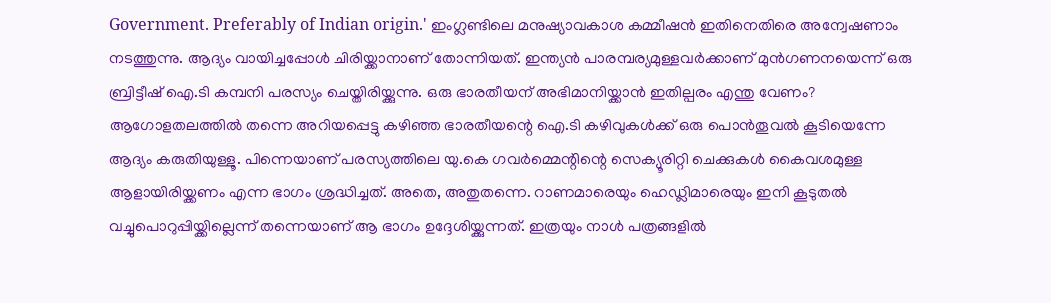Government. Preferably of Indian origin.' ഇംഗ്ലണ്ടിലെ മനുഷ്യാവകാശ കമ്മീഷന്‍ ഇതിനെതിരെ അന്വേഷണാം നടത്തുന്നു. ആദ്യം വായിച്ചപ്പോള്‍ ചിരിയ്ക്കാനാണ് തോന്നിയത്. ഇന്ത്യന്‍ പാരമ്പര്യമുള്ളവര്‍ക്കാണ് മുന്‍‌ഗണനയെന്ന് ഒരു ബ്രിട്ടീഷ് ഐ.ടി കമ്പനി പരസ്യം ചെയ്തിരിയ്ക്കുന്നു. ഒരു ഭാരതീയന് അഭിമാനിയ്ക്കാന്‍ ഇതില്പരം എന്തു വേണം? ആഗോളതലത്തില്‍ തന്നെ അറിയപ്പെട്ടു കഴിഞ്ഞ ഭാരതീയന്റെ ഐ.ടി കഴിവുകള്‍ക്ക് ഒരു പൊന്‍‌തൂവല്‍ കൂടിയെന്നേ ആദ്യം കരുതിയുള്ളൂ. പിന്നെയാണ് പരസ്യത്തിലെ യു.കെ ഗവര്‍മ്മെന്റിന്റെ സെക്യൂരിറ്റി ചെക്കുകള്‍ കൈവശമുള്ള ആളായിരിയ്ക്കണം എന്ന ഭാഗം ശ്രദ്ധിച്ചത്. അതെ, അതുതന്നെ. റാണമാരെയും ഹെഡ്ലിമാരെയും ഇനി കൂടുതല്‍ വച്ചുപൊറുപ്പിയ്ക്കില്ലെന്ന് തന്നെയാണ് ആ ഭാഗം ഉദ്ദേശിയ്ക്കുന്നത്. ഇത്രയും നാള്‍ പത്രങ്ങളില്‍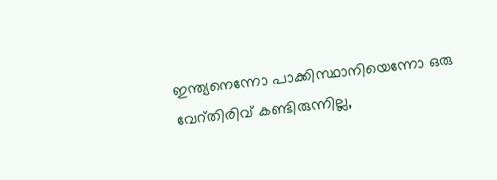ഇന്ത്യനെന്നോ പാക്കിസ്ഥാനിയെന്നോ ഒരു വേറ്തിരിവ് കണ്ടിരുന്നില്ല,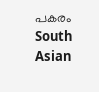പകരം South Asian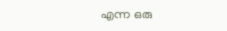എന്ന ഒരു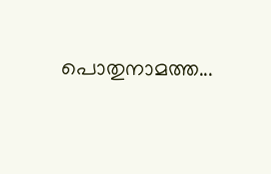പൊതുനാമത്ത...